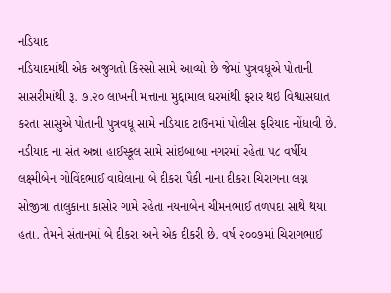નડિયાદ
નડિયાદમાંથી એક અજુગતો કિસ્સો સામે આવ્યો છે જેમાં પુત્રવધૂએ પોતાની સાસરીમાંથી રૂ. ૭.૨૦ લાખની મત્તાના મુદ્દામાલ ઘરમાંથી ફરાર થઇ વિશ્વાસઘાત કરતા સાસુએ પોતાની પુત્રવધૂ સામે નડિયાદ ટાઉનમાં પોલીસ ફરિયાદ નોંધાવી છે. નડીયાદ ના સંત અન્ના હાઈસ્કૂલ સામે સાંઇબાબા નગરમાં રહેતા ૫૮ વર્ષીય લક્ષ્મીબેન ગોવિંદભાઈ વાઘેલાના બે દીકરા પૈકી નાના દીકરા ચિરાગના લગ્ન સોજીત્રા તાલુકાના કાસોર ગામે રહેતા નયનાબેન ચીમનભાઈ તળપદા સાથે થયા હતા. તેમને સંતાનમાં બે દીકરા અને એક દીકરી છે. વર્ષ ૨૦૦૭માં ચિરાગભાઈ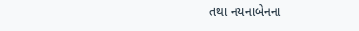તથા નયનાબેનના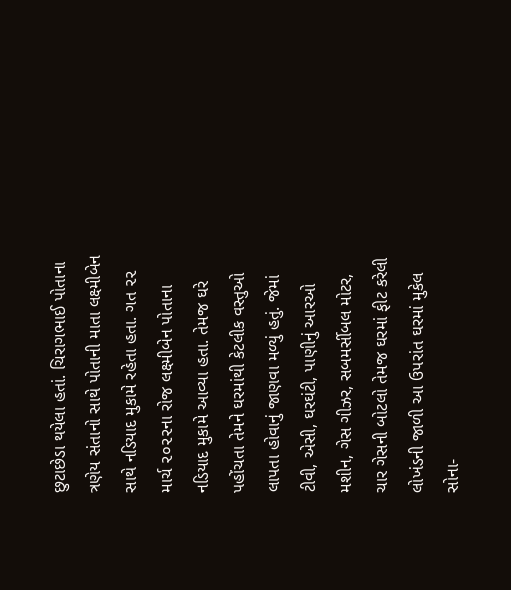છુટાછેડા થયેલા હતાં. ચિરાગભાઈ પોતાના ત્રણેય સંતાનો સાથે પોતાની માતા લક્ષ્મીબેન સાથે નડિયાદ મુકામે રહેતા હતા. ગત ૨૨ માર્ચ ૨૦૨૨ના રોજ લક્ષ્મીબેન પોતાના નડિયાદ મુકામે આવ્યા હતા. તેમજ ઘરે પહોંચતા તેમને ઘરમાંથી કેટલીક વસ્તુઓ લાપતા હોવાનું જાણવા મળ્યું હતું. જેમાં ટીવી, એસી, ઘરઘંટી, પાણીનું આરઓ મશીન, ગેસ ગીઝર, સબમર્સીબલ મોટર, ચાર ગેસની બોટલો તેમજ ઘરમાં ફીટ કરેલી લોખંડની જાળી આ ઉપરાંત ઘરમાં મુકેલ સોના-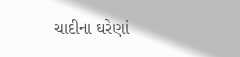ચાદીના ઘરેણાં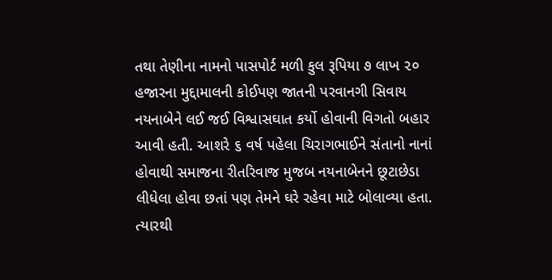તથા તેણીના નામનો પાસપોર્ટ મળી કુલ રૂપિયા ૭ લાખ ૨૦ હજારના મુદ્દામાલની કોઈપણ જાતની પરવાનગી સિવાય નયનાબેને લઈ જઈ વિશ્વાસઘાત કર્યો હોવાની વિગતો બહાર આવી હતી. આશરે ૬ વર્ષ પહેલા ચિરાગભાઈને સંતાનો નાનાં હોવાથી સમાજના રીતરિવાજ મુજબ નયનાબેનને છૂટાછેડા લીધેલા હોવા છતાં પણ તેમને ઘરે રહેવા માટે બોલાવ્યા હતા. ત્યારથી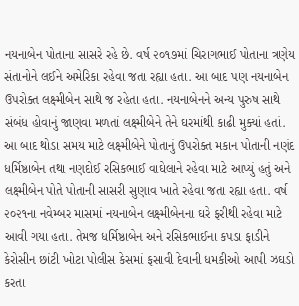નયનાબેન પોતાના સાસરે રહે છે. વર્ષ ૨૦૧૭માં ચિરાગભાઈ પોતાના ત્રણેય સંતાનોને લઈને અમેરિકા રહેવા જતા રહ્યા હતા. આ બાદ પણ નયનાબેન ઉપરોક્ત લક્ષ્મીબેન સાથે જ રહેતા હતા. નયનાબેનને અન્ય પુરુષ સાથે સંબંધ હોવાનું જાણવા મળતાં લક્ષ્મીબેને તેને ઘરમાંથી કાઢી મુક્યાં હતાં. આ બાદ થોડા સમય માટે લક્ષ્મીબેને પોતાનું ઉપરોક્ત મકાન પોતાની નણંદ ધર્મિષ્ઠાબેન તથા નણદોઈ રસિકભાઈ વાઘેલાને રહેવા માટે આપ્યું હતું અને લક્ષ્મીબેન પોતે પોતાની સાસરી સુણાવ ખાતે રહેવા જતા રહ્યા હતા. વર્ષ ૨૦૨૧ના નવેમ્બર માસમાં નયનાબેન લક્ષ્મીબેનના ઘરે ફરીથી રહેવા માટે આવી ગયા હતા. તેમજ ધર્મિષ્ઠાબેન અને રસિકભાઈના કપડા ફાડીને કેરોસીન છાંટી ખોટા પોલીસ કેસમાં ફસાવી દેવાની ધમકીઓ આપી ઝઘડો કરતા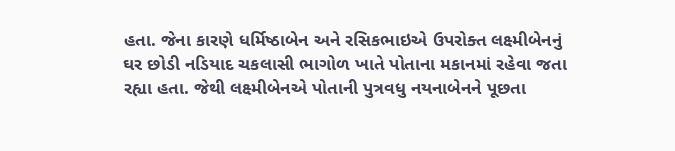હતા. જેના કારણે ધર્મિષ્ઠાબેન અને રસિકભાઇએ ઉપરોક્ત લક્ષ્મીબેનનું ઘર છોડી નડિયાદ ચકલાસી ભાગોળ ખાતે પોતાના મકાનમાં રહેવા જતા રહ્યા હતા. જેથી લક્ષ્મીબેનએ પોતાની પુત્રવધુ નયનાબેનને પૂછતા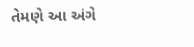તેમણે આ અંગે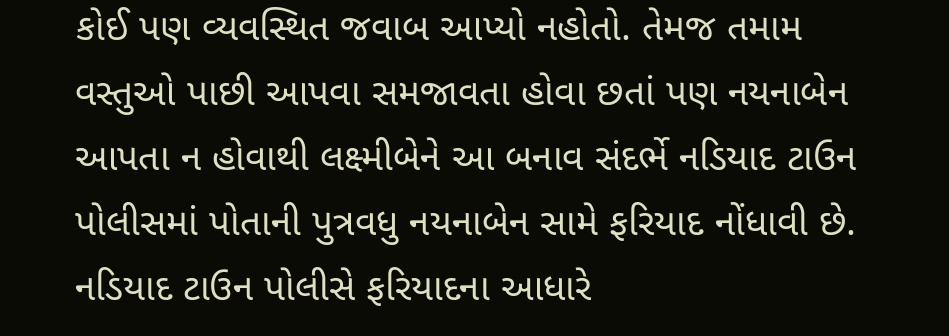કોઈ પણ વ્યવસ્થિત જવાબ આપ્યો નહોતો. તેમજ તમામ વસ્તુઓ પાછી આપવા સમજાવતા હોવા છતાં પણ નયનાબેન આપતા ન હોવાથી લક્ષ્મીબેને આ બનાવ સંદર્ભે નડિયાદ ટાઉન પોલીસમાં પોતાની પુત્રવધુ નયનાબેન સામે ફરિયાદ નોંધાવી છે. નડિયાદ ટાઉન પોલીસે ફરિયાદના આધારે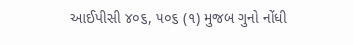આઈપીસી ૪૦૬, ૫૦૬ (૧) મુજબ ગુનો નોંધી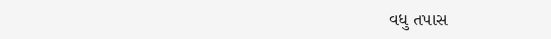વધુ તપાસ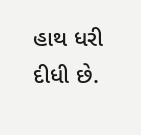હાથ ધરી દીધી છે.